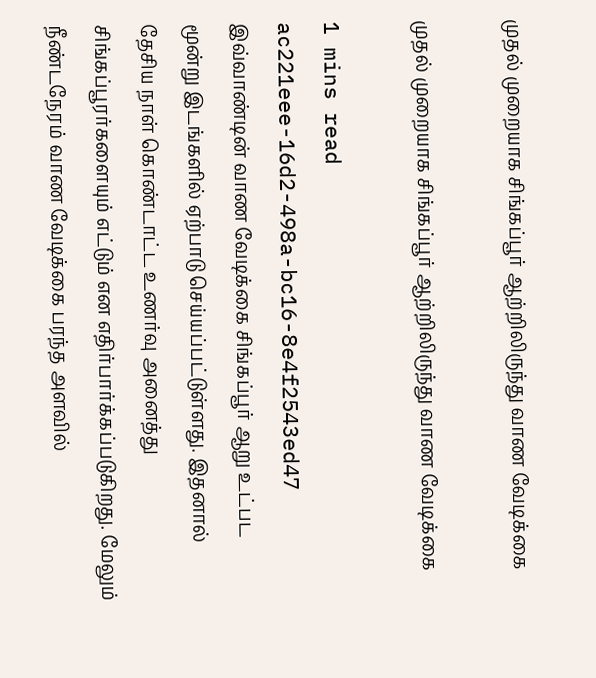முதல் முறையாக சிங்கப்பூர் ஆற்றிலிருந்து வாண வேடிக்கை

முதல் முறையாக சிங்கப்பூர் ஆற்றிலிருந்து வாண வேடிக்கை

1 mins read
ac221eee-16d2-498a-bc16-8e4f2543ed47
இவ்வாண்டின் வாண வேடிக்கை சிங்கப்பூர் ஆறு உட்பட மூன்று இடங்களில் ஏற்பாடு செய்யப்பட்டுள்ளது. இதனால் தேசிய நாள் கொண்டாட்ட உணர்வு அனைத்து சிங்கப்பூரர்களையும் எட்டும் என எதிர்பார்க்கப்படுகிறது. மேலும் நீண்டநேரம் வாண வேடிக்கை பரந்த அளவில்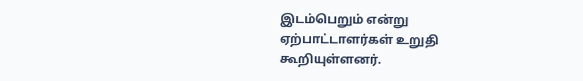இடம்பெறும் என்று ஏற்பாட்டாளர்கள் உறுதி கூறியுள்ளனர்.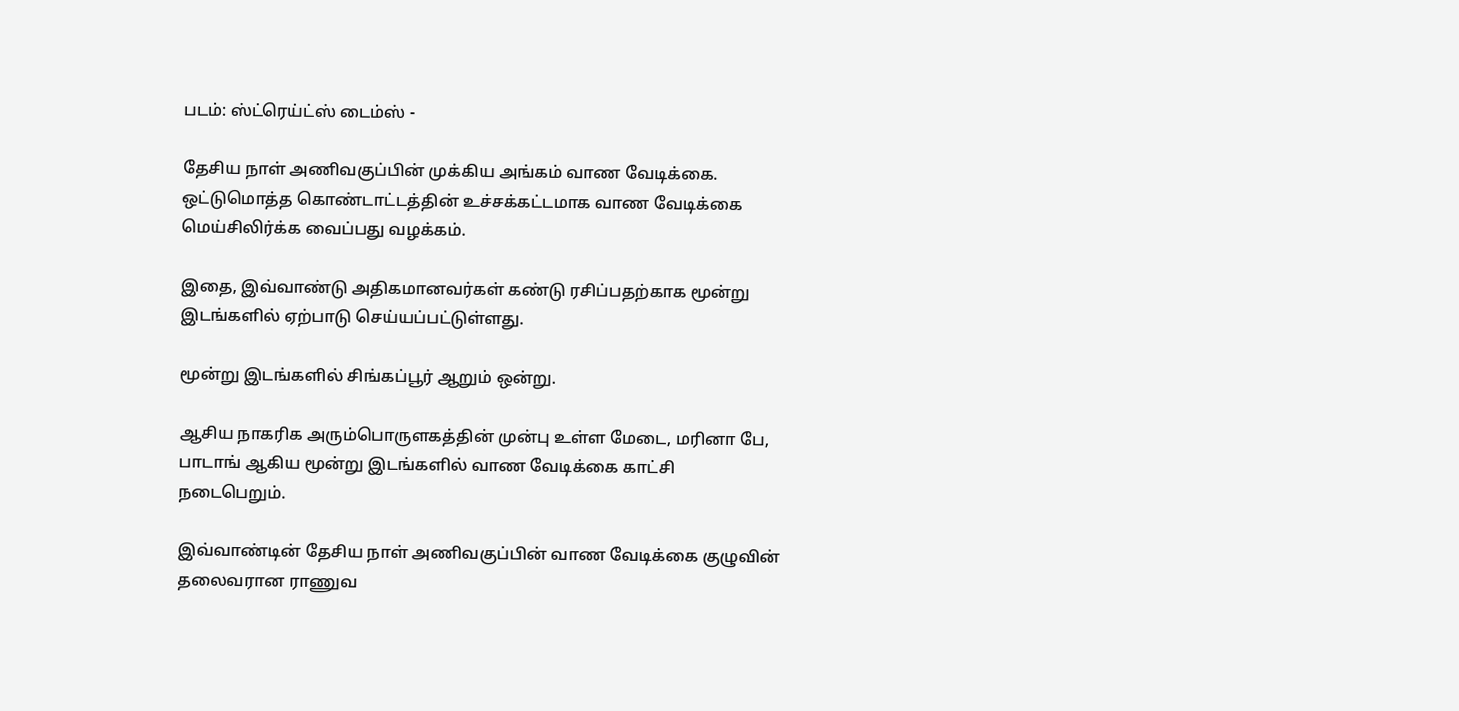படம்: ஸ்ட்ரெய்ட்ஸ் டைம்ஸ் -

தேசிய நாள் அணிவகுப்பின் முக்கிய அங்கம் வாண வேடிக்கை. ஒட்டுமொத்த கொண்டாட்டத்தின் உச்சக்கட்டமாக வாண வேடிக்கை மெய்சிலிர்க்க வைப்பது வழக்கம்.

இதை, இவ்வாண்டு அதிகமானவர்கள் கண்டு ரசிப்பதற்காக மூன்று இடங்களில் ஏற்பாடு செய்யப்பட்டுள்ளது.

மூன்று இடங்களில் சிங்கப்பூர் ஆறும் ஒன்று.

ஆசிய நாகரிக அரும்பொருளகத்தின் முன்பு உள்ள மேடை, மரினா பே, பாடாங் ஆகிய மூன்று இடங்களில் வாண வேடிக்கை காட்சி நடைபெறும்.

இவ்வாண்டின் தேசிய நாள் அணிவகுப்பின் வாண வேடிக்கை குழுவின் தலைவரான ராணுவ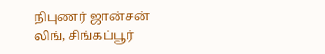நிபுணர் ஜான்சன் லிங், சிங்கப்பூர்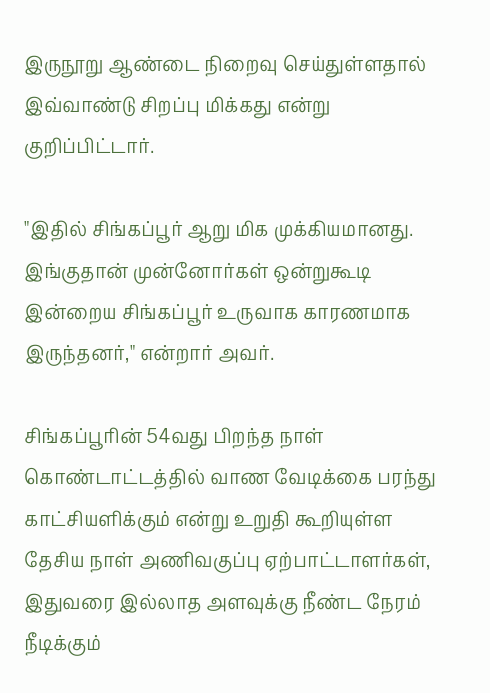இருநூறு ஆண்டை நிறைவு செய்துள்ளதால் இவ்வாண்டு சிறப்பு மிக்கது என்று குறிப்பிட்டார்.

"இதில் சிங்கப்பூர் ஆறு மிக முக்கியமானது. இங்குதான் முன்னோர்கள் ஒன்றுகூடி இன்றைய சிங்கப்பூர் உருவாக காரணமாக இருந்தனர்," என்றார் அவர்.

சிங்கப்பூரின் 54வது பிறந்த நாள் கொண்டாட்டத்தில் வாண வேடிக்கை பரந்து காட்சியளிக்கும் என்று உறுதி கூறியுள்ள தேசிய நாள் அணிவகுப்பு ஏற்பாட்டாளர்கள், இதுவரை இல்லாத அளவுக்கு நீண்ட நேரம் நீடிக்கும்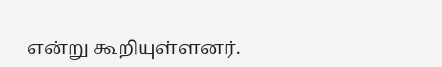என்று கூறியுள்ளனர்.